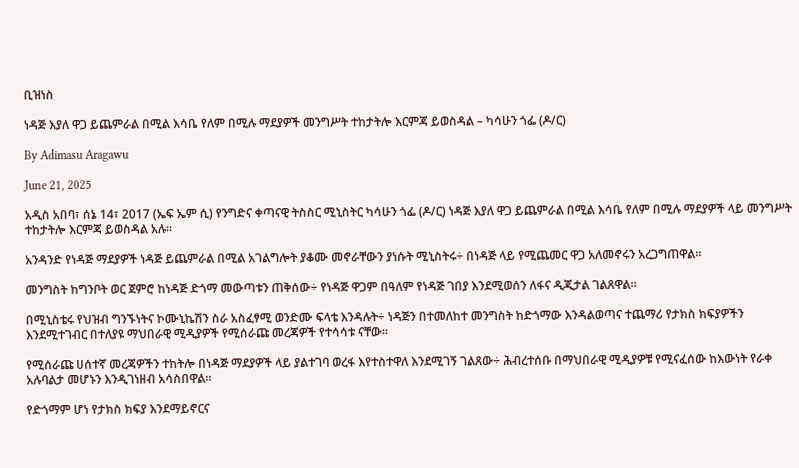ቢዝነስ

ነዳጅ እያለ ዋጋ ይጨምራል በሚል እሳቤ የለም በሚሉ ማደያዎች መንግሥት ተከታትሎ እርምጃ ይወስዳል – ካሳሁን ጎፌ (ዶ/ር)

By Adimasu Aragawu

June 21, 2025

አዲስ አበባ፣ ሰኔ 14፣ 2017 (ኤፍ ኤም ሲ) የንግድና ቀጣናዊ ትስስር ሚኒስትር ካሳሁን ጎፌ (ዶ/ር) ነዳጅ እያለ ዋጋ ይጨምራል በሚል እሳቤ የለም በሚሉ ማደያዎች ላይ መንግሥት ተከታትሎ እርምጃ ይወስዳል አሉ።

አንዳንድ የነዳጅ ማደያዎች ነዳጅ ይጨምራል በሚል አገልግሎት ያቆሙ መኖራቸውን ያነሱት ሚኒስትሩ÷ በነዳጅ ላይ የሚጨመር ዋጋ አለመኖሩን አረጋግጠዋል።

መንግስት ከግንቦት ወር ጀምሮ ከነዳጅ ድጎማ መውጣቱን ጠቅሰው÷ የነዳጅ ዋጋም በዓለም የነዳጅ ገበያ እንደሚወሰን ለፋና ዲጂታል ገልጸዋል።

በሚኒስቴሩ የህዝብ ግንኙነትና ኮሙኒኬሽን ስራ አስፈፃሚ ወንድሙ ፍላቴ እንዳሉት÷ ነዳጅን በተመለከተ መንግስት ከድጎማው እንዳልወጣና ተጨማሪ የታክስ ክፍያዎችን እንደሚተገብር በተለያዩ ማህበራዊ ሚዲያዎች የሚሰራጩ መረጃዎች የተሳሳቱ ናቸው።

የሚሰራጩ ሀሰተኛ መረጃዎችን ተከትሎ በነዳጅ ማደያዎች ላይ ያልተገባ ወረፋ እየተስተዋለ እንደሚገኝ ገልጸው÷ ሕብረተሰቡ በማህበራዊ ሚዲያዎቹ የሚናፈሰው ከእውነት የራቀ አሉባልታ መሆኑን እንዲገነዘብ አሳስበዋል።

የድጎማም ሆነ የታክስ ክፍያ እንደማይኖርና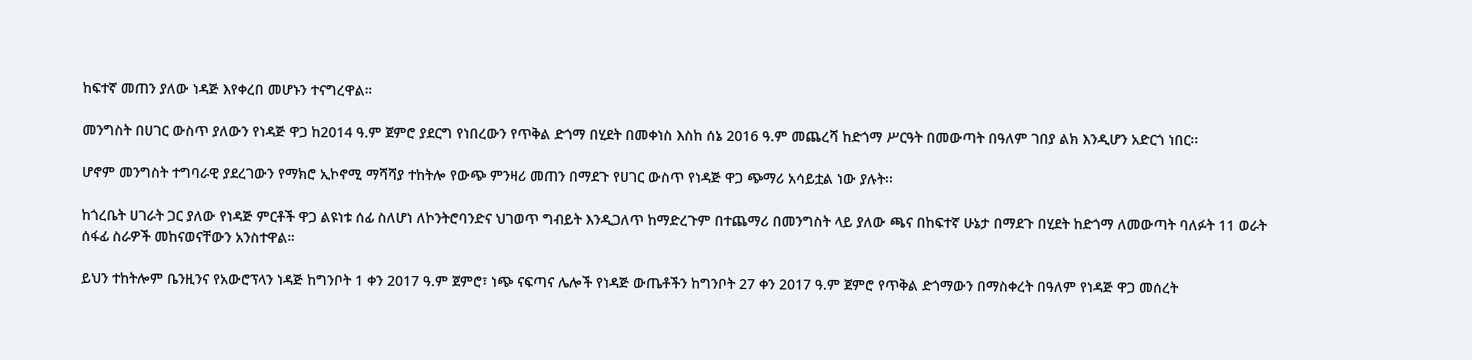ከፍተኛ መጠን ያለው ነዳጅ እየቀረበ መሆኑን ተናግረዋል።

መንግስት በሀገር ውስጥ ያለውን የነዳጅ ዋጋ ከ2014 ዓ.ም ጀምሮ ያደርግ የነበረውን የጥቅል ድጎማ በሂደት በመቀነስ እስከ ሰኔ 2016 ዓ.ም መጨረሻ ከድጎማ ሥርዓት በመውጣት በዓለም ገበያ ልክ እንዲሆን አድርጎ ነበር፡፡

ሆኖም መንግስት ተግባራዊ ያደረገውን የማክሮ ኢኮኖሚ ማሻሻያ ተከትሎ የውጭ ምንዛሪ መጠን በማደጉ የሀገር ውስጥ የነዳጅ ዋጋ ጭማሪ አሳይቷል ነው ያሉት፡፡

ከጎረቤት ሀገራት ጋር ያለው የነዳጅ ምርቶች ዋጋ ልዩነቱ ሰፊ ስለሆነ ለኮንትሮባንድና ህገወጥ ግብይት እንዲጋለጥ ከማድረጉም በተጨማሪ በመንግስት ላይ ያለው ጫና በከፍተኛ ሁኔታ በማደጉ በሂደት ከድጎማ ለመውጣት ባለፉት 11 ወራት ሰፋፊ ስራዎች መከናወናቸውን አንስተዋል።

ይህን ተከትሎም ቤንዚንና የአውሮፕላን ነዳጅ ከግንቦት 1 ቀን 2017 ዓ.ም ጀምሮ፣ ነጭ ናፍጣና ሌሎች የነዳጅ ውጤቶችን ከግንቦት 27 ቀን 2017 ዓ.ም ጀምሮ የጥቅል ድጎማውን በማስቀረት በዓለም የነዳጅ ዋጋ መሰረት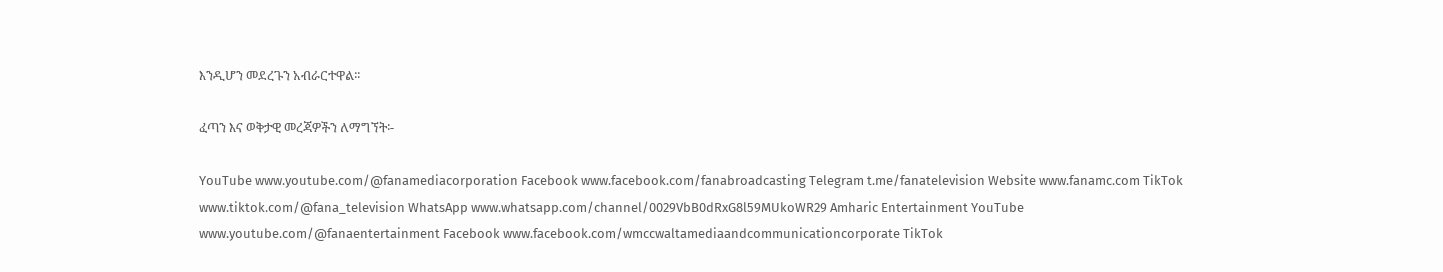እንዲሆን መደረጉን አብራርተዋል፡፡

ፈጣን እና ወቅታዊ መረጃዎችን ለማግኘት፡-

YouTube www.youtube.com/@fanamediacorporation Facebook www.facebook.com/fanabroadcasting Telegram t.me/fanatelevision Website www.fanamc.com TikTok www.tiktok.com/@fana_television WhatsApp www.whatsapp.com/channel/0029VbB0dRxG8l59MUkoWR29 Amharic Entertainment YouTube www.youtube.com/@fanaentertainment Facebook www.facebook.com/wmccwaltamediaandcommunicationcorporate TikTok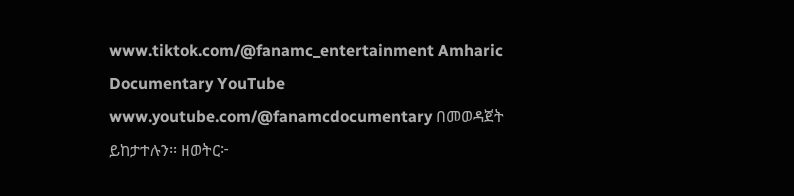www.tiktok.com/@fanamc_entertainment Amharic Documentary YouTube www.youtube.com/@fanamcdocumentary በመወዳጀት ይከታተሉን፡፡ ዘወትር፦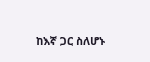ከእኛ ጋር ስለሆኑ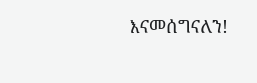እናመሰግናለን!